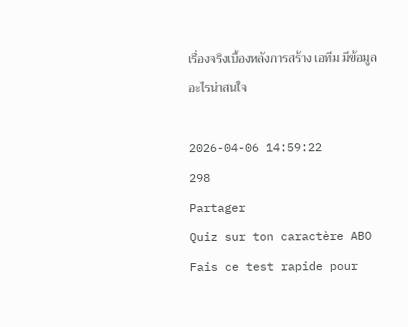เรื่องจริงเบื้องหลังการสร้าง เอทีม มีข้อมูลอะไรน่าสนใจ

2026-04-06 14:59:22
298
Partager
Quiz sur ton caractère ABO
Fais ce test rapide pour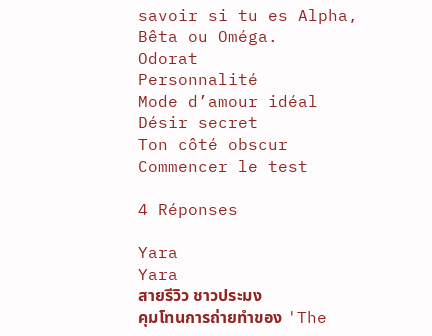savoir si tu es Alpha, Bêta ou Oméga.
Odorat
Personnalité
Mode d’amour idéal
Désir secret
Ton côté obscur
Commencer le test

4 Réponses

Yara
Yara
สายรีวิว ชาวประมง
คุมโทนการถ่ายทำของ 'The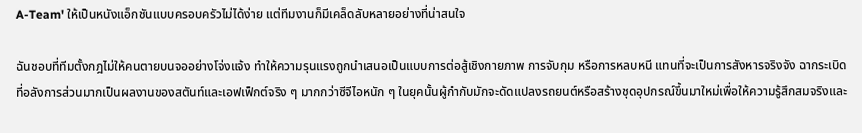A-Team' ให้เป็นหนังแอ็กชันแบบครอบครัวไม่ได้ง่าย แต่ทีมงานก็มีเคล็ดลับหลายอย่างที่น่าสนใจ

ฉันชอบที่ทีมตั้งกฎไม่ให้คนตายบนจออย่างโจ่งแจ้ง ทำให้ความรุนแรงถูกนำเสนอเป็นแบบการต่อสู้เชิงกายภาพ การจับกุม หรือการหลบหนี แทนที่จะเป็นการสังหารจริงจัง ฉากระเบิดที่อลังการส่วนมากเป็นผลงานของสตันท์และเอฟเฟ็กต์จริง ๆ มากกว่าซีจีไอหนัก ๆ ในยุคนั้นผู้กำกับมักจะดัดแปลงรถยนต์หรือสร้างชุดอุปกรณ์ขึ้นมาใหม่เพื่อให้ความรู้สึกสมจริงและ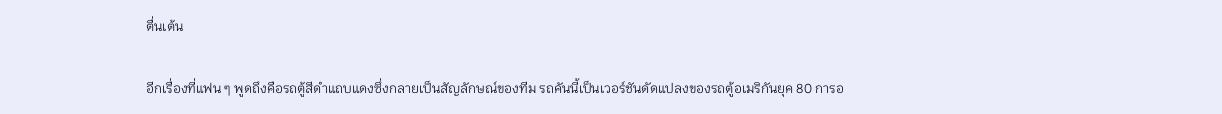ตื่นเต้น

อีกเรื่องที่แฟน ๆ พูดถึงคือรถตู้สีดำแถบแดงซึ่งกลายเป็นสัญลักษณ์ของทีม รถคันนี้เป็นเวอร์ชันดัดแปลงของรถตู้อเมริกันยุค 80 การอ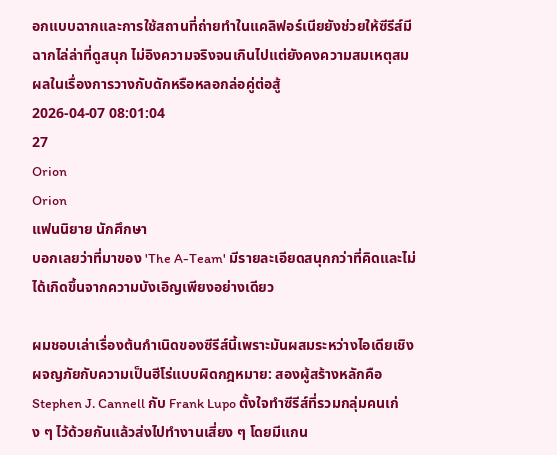อกแบบฉากและการใช้สถานที่ถ่ายทำในแคลิฟอร์เนียยังช่วยให้ซีรีส์มีฉากไล่ล่าที่ดูสนุก ไม่อิงความจริงจนเกินไปแต่ยังคงความสมเหตุสมผลในเรื่องการวางกับดักหรือหลอกล่อคู่ต่อสู้
2026-04-07 08:01:04
27
Orion
Orion
แฟนนิยาย นักศึกษา
บอกเลยว่าที่มาของ 'The A-Team' มีรายละเอียดสนุกกว่าที่คิดและไม่ได้เกิดขึ้นจากความบังเอิญเพียงอย่างเดียว

ผมชอบเล่าเรื่องต้นกำเนิดของซีรีส์นี้เพราะมันผสมระหว่างไอเดียเชิงผจญภัยกับความเป็นฮีโร่แบบผิดกฎหมาย: สองผู้สร้างหลักคือ Stephen J. Cannell กับ Frank Lupo ตั้งใจทำซีรีส์ที่รวมกลุ่มคนเก่ง ๆ ไว้ด้วยกันแล้วส่งไปทำงานเสี่ยง ๆ โดยมีแกน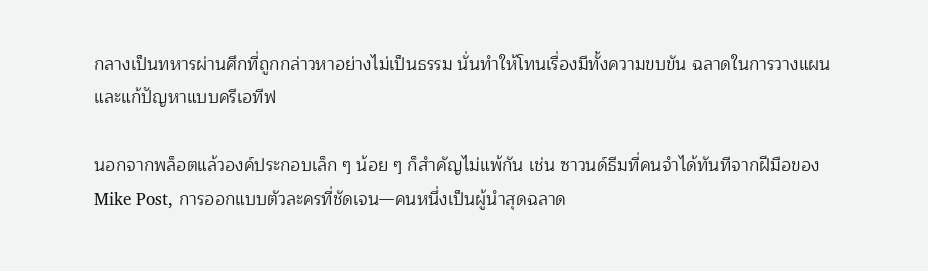กลางเป็นทหารผ่านศึกที่ถูกกล่าวหาอย่างไม่เป็นธรรม นั่นทำให้โทนเรื่องมีทั้งความขบขัน ฉลาดในการวางแผน และแก้ปัญหาแบบครีเอทีฟ

นอกจากพล็อตแล้วองค์ประกอบเล็ก ๆ น้อย ๆ ก็สำคัญไม่แพ้กัน เช่น ซาวนด์ธีมที่คนจำได้ทันทีจากฝีมือของ Mike Post, การออกแบบตัวละครที่ชัดเจน—คนหนึ่งเป็นผู้นำสุดฉลาด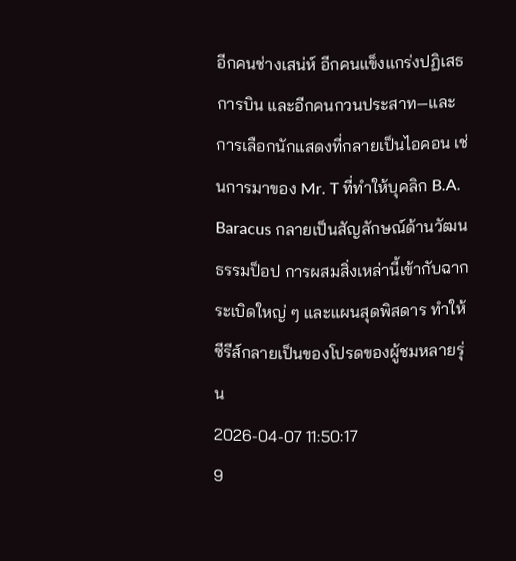อีกคนช่างเสน่ห์ อีกคนแข็งแกร่งปฏิเสธการบิน และอีกคนกวนประสาท—และการเลือกนักแสดงที่กลายเป็นไอคอน เช่นการมาของ Mr. T ที่ทำให้บุคลิก B.A. Baracus กลายเป็นสัญลักษณ์ด้านวัฒนธรรมป็อป การผสมสิ่งเหล่านี้เข้ากับฉากระเบิดใหญ่ ๆ และแผนสุดพิสดาร ทำให้ซีรีส์กลายเป็นของโปรดของผู้ชมหลายรุ่น
2026-04-07 11:50:17
9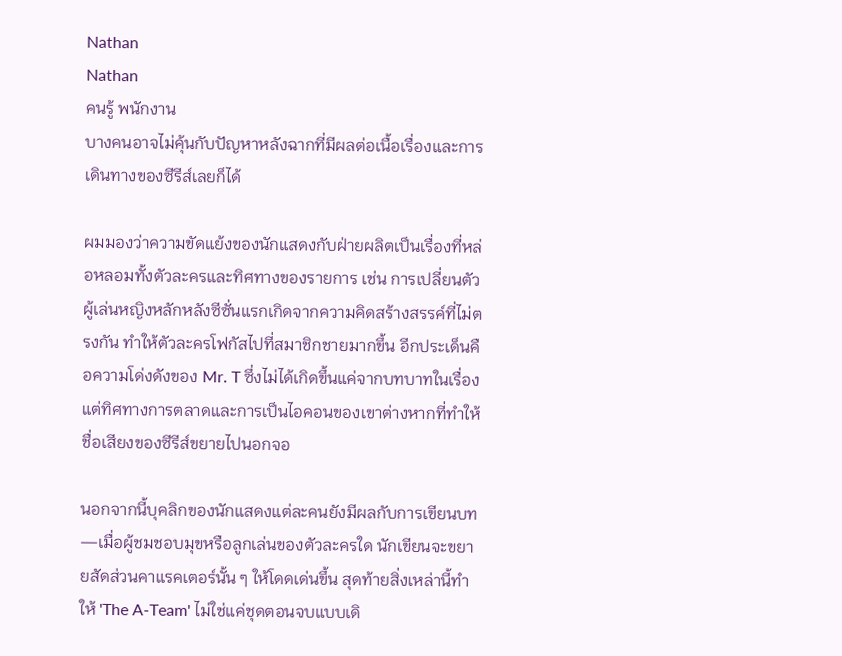Nathan
Nathan
คนรู้ พนักงาน
บางคนอาจไม่คุ้นกับปัญหาหลังฉากที่มีผลต่อเนื้อเรื่องและการเดินทางของซีรีส์เลยก็ได้

ผมมองว่าความขัดแย้งของนักแสดงกับฝ่ายผลิตเป็นเรื่องที่หล่อหลอมทั้งตัวละครและทิศทางของรายการ เช่น การเปลี่ยนตัวผู้เล่นหญิงหลักหลังซีซั่นแรกเกิดจากความคิดสร้างสรรค์ที่ไม่ตรงกัน ทำให้ตัวละครโฟกัสไปที่สมาชิกชายมากขึ้น อีกประเด็นคือความโด่งดังของ Mr. T ซึ่งไม่ได้เกิดขึ้นแค่จากบทบาทในเรื่อง แต่ทิศทางการตลาดและการเป็นไอคอนของเขาต่างหากที่ทำให้ชื่อเสียงของซีรีส์ขยายไปนอกจอ

นอกจากนี้บุคลิกของนักแสดงแต่ละคนยังมีผลกับการเขียนบท—เมื่อผู้ชมชอบมุขหรือลูกเล่นของตัวละครใด นักเขียนจะขยายสัดส่วนคาแรคเตอร์นั้น ๆ ให้โดดเด่นขึ้น สุดท้ายสิ่งเหล่านี้ทำให้ 'The A-Team' ไม่ใช่แค่ชุดตอนจบแบบเดิ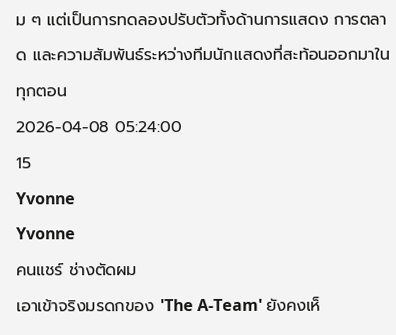ม ๆ แต่เป็นการทดลองปรับตัวทั้งด้านการแสดง การตลาด และความสัมพันธ์ระหว่างทีมนักแสดงที่สะท้อนออกมาในทุกตอน
2026-04-08 05:24:00
15
Yvonne
Yvonne
คนแชร์ ช่างตัดผม
เอาเข้าจริงมรดกของ 'The A-Team' ยังคงเห็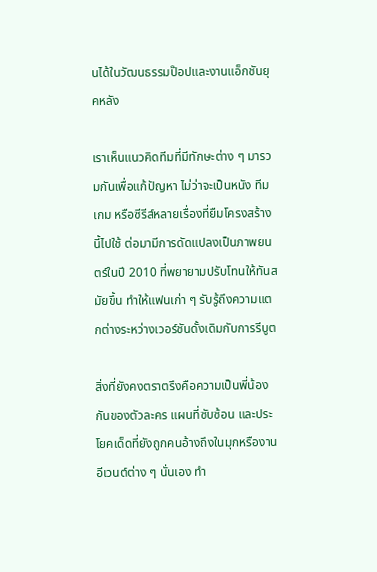นได้ในวัฒนธรรมป๊อปและงานแอ็กชันยุคหลัง

เราเห็นแนวคิดทีมที่มีทักษะต่าง ๆ มารวมกันเพื่อแก้ปัญหา ไม่ว่าจะเป็นหนัง ทีมเกม หรือซีรีส์หลายเรื่องที่ยืมโครงสร้างนี้ไปใช้ ต่อมามีการดัดแปลงเป็นภาพยนตร์ในปี 2010 ที่พยายามปรับโทนให้ทันสมัยขึ้น ทำให้แฟนเก่า ๆ รับรู้ถึงความแตกต่างระหว่างเวอร์ชันดั้งเดิมกับการรีบูต

สิ่งที่ยังคงตราตรึงคือความเป็นพี่น้องกันของตัวละคร แผนที่ซับซ้อน และประโยคเด็ดที่ยังถูกคนอ้างถึงในมุกหรืองานอีเวนต์ต่าง ๆ นั่นเอง ทำ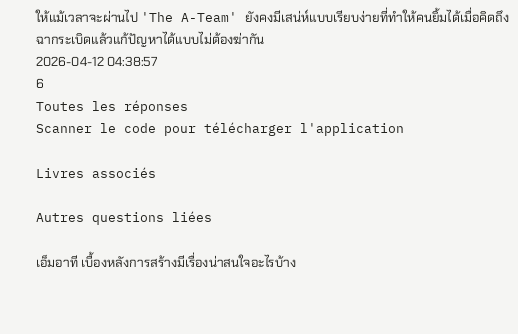ให้แม้เวลาจะผ่านไป 'The A-Team' ยังคงมีเสน่ห์แบบเรียบง่ายที่ทำให้คนยิ้มได้เมื่อคิดถึงฉากระเบิดแล้วแก้ปัญหาได้แบบไม่ต้องฆ่ากัน
2026-04-12 04:38:57
6
Toutes les réponses
Scanner le code pour télécharger l'application

Livres associés

Autres questions liées

เอ็มอาที เบื้องหลังการสร้างมีเรื่องน่าสนใจอะไรบ้าง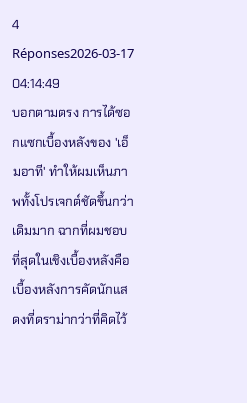4 Réponses2026-03-17 04:14:49
บอกตามตรง การได้ซอกแซกเบื้องหลังของ 'เอ็มอาที' ทำให้ผมเห็นภาพทั้งโปรเจกต์ชัดขึ้นกว่าเดิมมาก ฉากที่ผมชอบที่สุดในเชิงเบื้องหลังคือเบื้องหลังการคัดนักแสดงที่ดราม่ากว่าที่คิดไว้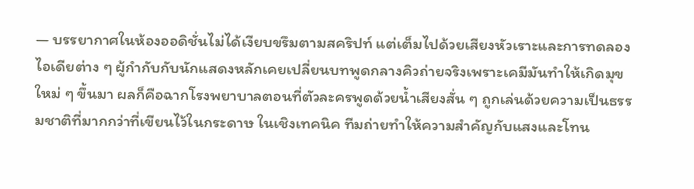— บรรยากาศในห้องออดิชั่นไม่ได้เงียบขรึมตามสคริปท์ แต่เต็มไปด้วยเสียงหัวเราะและการทดลองไอเดียต่าง ๆ ผู้กำกับกับนักแสดงหลักเคยเปลี่ยนบทพูดกลางคิวถ่ายจริงเพราะเคมีมันทำให้เกิดมุขใหม่ ๆ ขึ้นมา ผลก็คือฉากโรงพยาบาลตอนที่ตัวละครพูดด้วยน้ำเสียงสั่น ๆ ถูกเล่นด้วยความเป็นธรรมชาติที่มากกว่าที่เขียนไว้ในกระดาษ ในเชิงเทคนิค ทีมถ่ายทำให้ความสำคัญกับแสงและโทน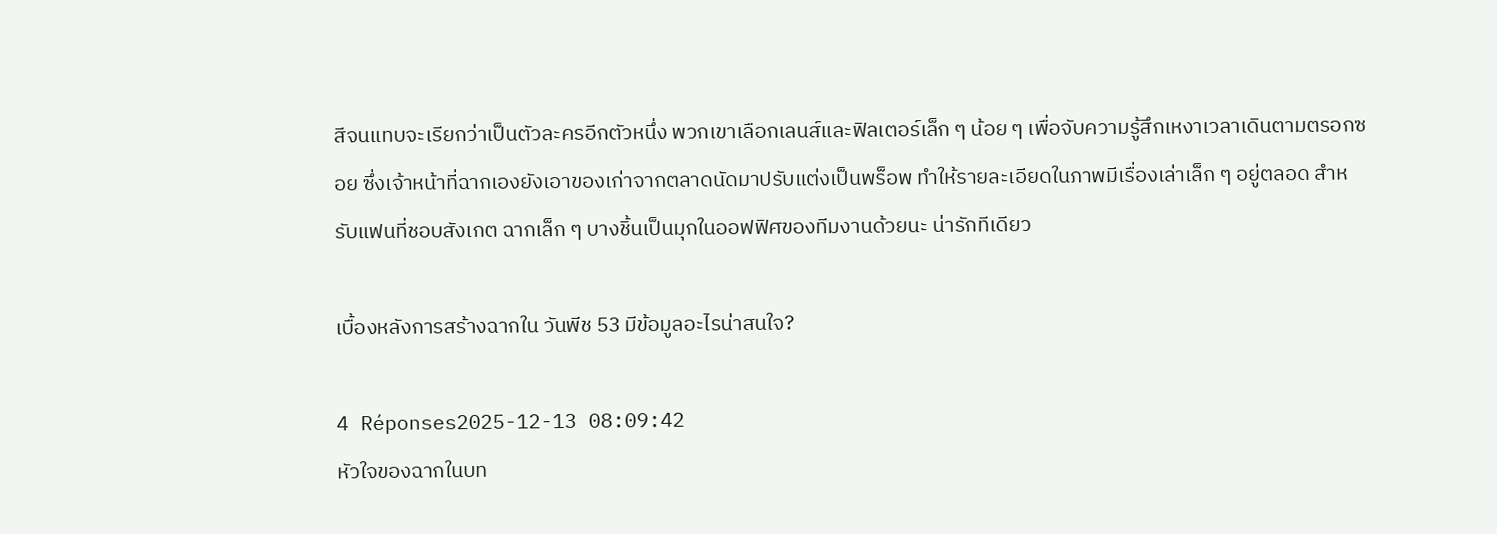สีจนแทบจะเรียกว่าเป็นตัวละครอีกตัวหนึ่ง พวกเขาเลือกเลนส์และฟิลเตอร์เล็ก ๆ น้อย ๆ เพื่อจับความรู้สึกเหงาเวลาเดินตามตรอกซอย ซึ่งเจ้าหน้าที่ฉากเองยังเอาของเก่าจากตลาดนัดมาปรับแต่งเป็นพร็อพ ทำให้รายละเอียดในภาพมีเรื่องเล่าเล็ก ๆ อยู่ตลอด สำหรับแฟนที่ชอบสังเกต ฉากเล็ก ๆ บางชิ้นเป็นมุกในออฟฟิศของทีมงานด้วยนะ น่ารักทีเดียว

เบื้องหลังการสร้างฉากใน วันพีช 53 มีข้อมูลอะไรน่าสนใจ?

4 Réponses2025-12-13 08:09:42
หัวใจของฉากในบท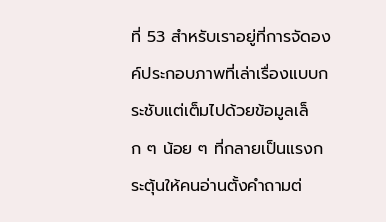ที่ 53 สำหรับเราอยู่ที่การจัดองค์ประกอบภาพที่เล่าเรื่องแบบกระชับแต่เต็มไปด้วยข้อมูลเล็ก ๆ น้อย ๆ ที่กลายเป็นแรงกระตุ้นให้คนอ่านตั้งคำถามต่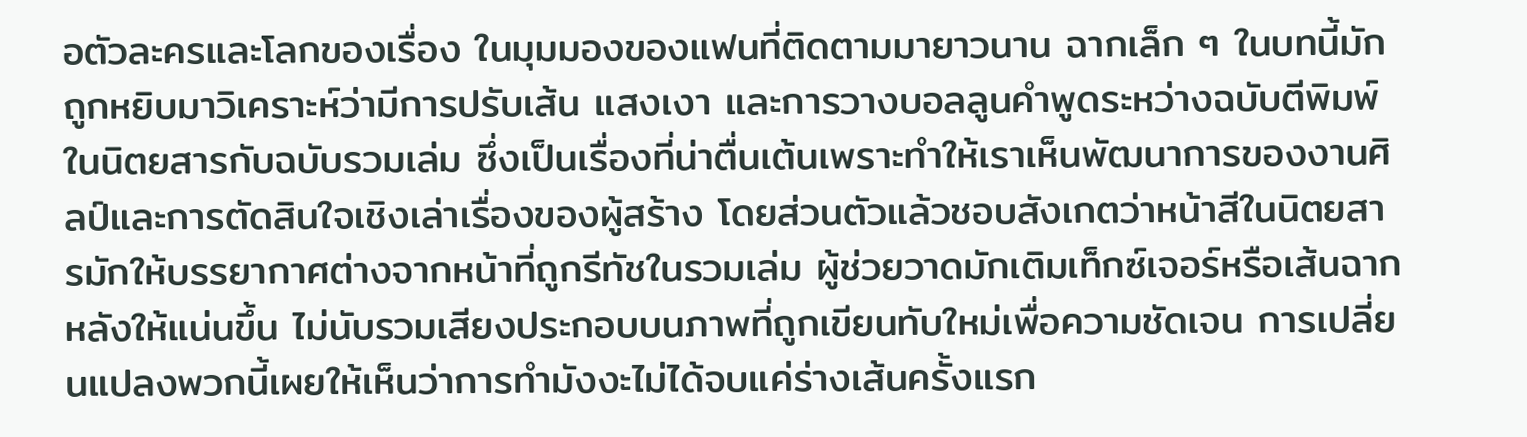อตัวละครและโลกของเรื่อง ในมุมมองของแฟนที่ติดตามมายาวนาน ฉากเล็ก ๆ ในบทนี้มักถูกหยิบมาวิเคราะห์ว่ามีการปรับเส้น แสงเงา และการวางบอลลูนคำพูดระหว่างฉบับตีพิมพ์ในนิตยสารกับฉบับรวมเล่ม ซึ่งเป็นเรื่องที่น่าตื่นเต้นเพราะทำให้เราเห็นพัฒนาการของงานศิลป์และการตัดสินใจเชิงเล่าเรื่องของผู้สร้าง โดยส่วนตัวแล้วชอบสังเกตว่าหน้าสีในนิตยสารมักให้บรรยากาศต่างจากหน้าที่ถูกรีทัชในรวมเล่ม ผู้ช่วยวาดมักเติมเท็กซ์เจอร์หรือเส้นฉากหลังให้แน่นขึ้น ไม่นับรวมเสียงประกอบบนภาพที่ถูกเขียนทับใหม่เพื่อความชัดเจน การเปลี่ยนแปลงพวกนี้เผยให้เห็นว่าการทำมังงะไม่ได้จบแค่ร่างเส้นครั้งแรก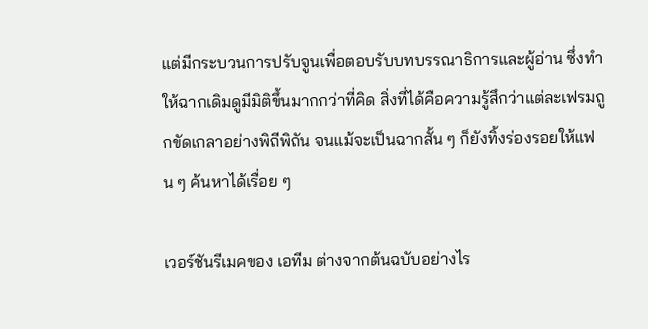แต่มีกระบวนการปรับจูนเพื่อตอบรับบทบรรณาธิการและผู้อ่าน ซึ่งทำให้ฉากเดิมดูมีมิติขึ้นมากกว่าที่คิด สิ่งที่ได้คือความรู้สึกว่าแต่ละเฟรมถูกขัดเกลาอย่างพิถีพิถัน จนแม้จะเป็นฉากสั้น ๆ ก็ยังทิ้งร่องรอยให้แฟน ๆ ค้นหาได้เรื่อย ๆ

เวอร์ชันรีเมคของ เอทีม ต่างจากต้นฉบับอย่างไร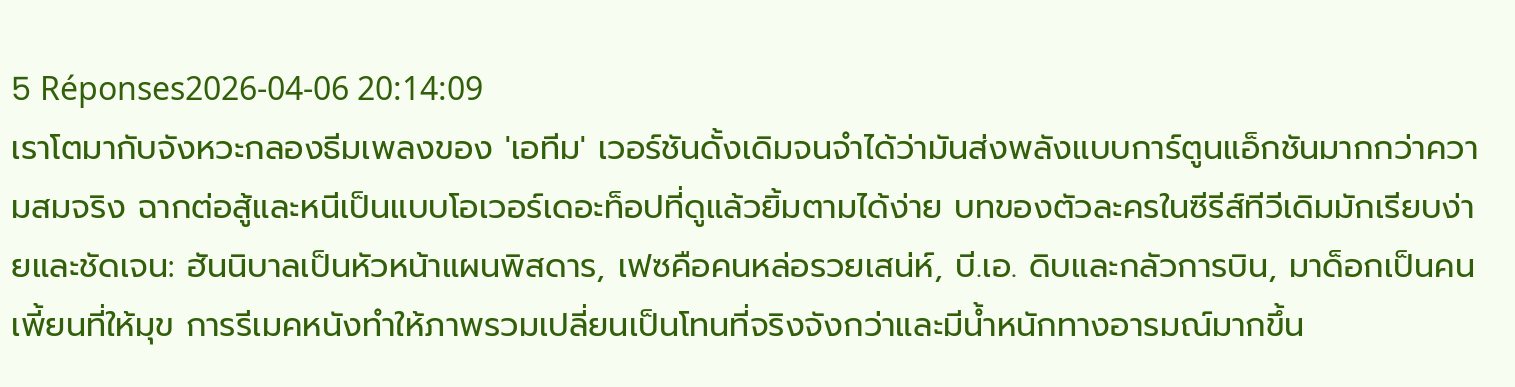5 Réponses2026-04-06 20:14:09
เราโตมากับจังหวะกลองธีมเพลงของ 'เอทีม' เวอร์ชันดั้งเดิมจนจำได้ว่ามันส่งพลังแบบการ์ตูนแอ็กชันมากกว่าความสมจริง ฉากต่อสู้และหนีเป็นแบบโอเวอร์เดอะท็อปที่ดูแล้วยิ้มตามได้ง่าย บทของตัวละครในซีรีส์ทีวีเดิมมักเรียบง่ายและชัดเจน: ฮันนิบาลเป็นหัวหน้าแผนพิสดาร, เฟซคือคนหล่อรวยเสน่ห์, บี.เอ. ดิบและกลัวการบิน, มาด็อกเป็นคนเพี้ยนที่ให้มุข การรีเมคหนังทำให้ภาพรวมเปลี่ยนเป็นโทนที่จริงจังกว่าและมีน้ำหนักทางอารมณ์มากขึ้น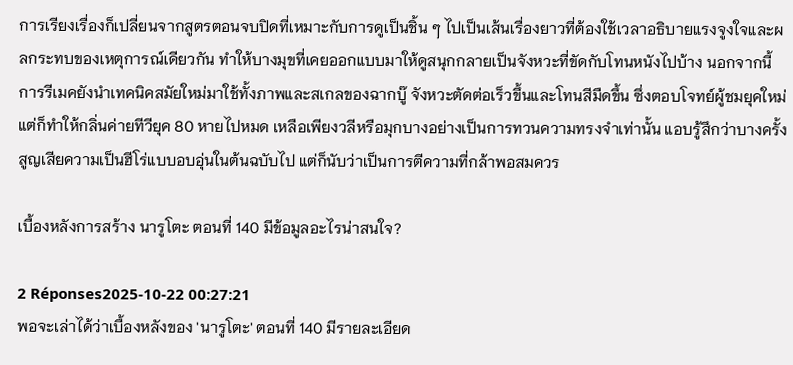การเรียงเรื่องก็เปลี่ยนจากสูตรตอนจบปิดที่เหมาะกับการดูเป็นชิ้น ๆ ไปเป็นเส้นเรื่องยาวที่ต้องใช้เวลาอธิบายแรงจูงใจและผลกระทบของเหตุการณ์เดียวกัน ทำให้บางมุขที่เคยออกแบบมาให้ดูสนุกกลายเป็นจังหวะที่ขัดกับโทนหนังไปบ้าง นอกจากนี้การรีเมคยังนำเทคนิคสมัยใหม่มาใช้ทั้งภาพและสเกลของฉากบู๊ จังหวะตัดต่อเร็วขึ้นและโทนสีมืดขึ้น ซึ่งตอบโจทย์ผู้ชมยุคใหม่แต่ก็ทำให้กลิ่นค่ายทีวียุค 80 หายไปหมด เหลือเพียงวลีหรือมุกบางอย่างเป็นการทวนความทรงจำเท่านั้น แอบรู้สึกว่าบางครั้งสูญเสียความเป็นฮีโร่แบบอบอุ่นในต้นฉบับไป แต่ก็นับว่าเป็นการตีความที่กล้าพอสมควร

เบื้องหลังการสร้าง นารูโตะ ตอนที่ 140 มีข้อมูลอะไรน่าสนใจ?

2 Réponses2025-10-22 00:27:21
พอจะเล่าได้ว่าเบื้องหลังของ 'นารูโตะ' ตอนที่ 140 มีรายละเอียด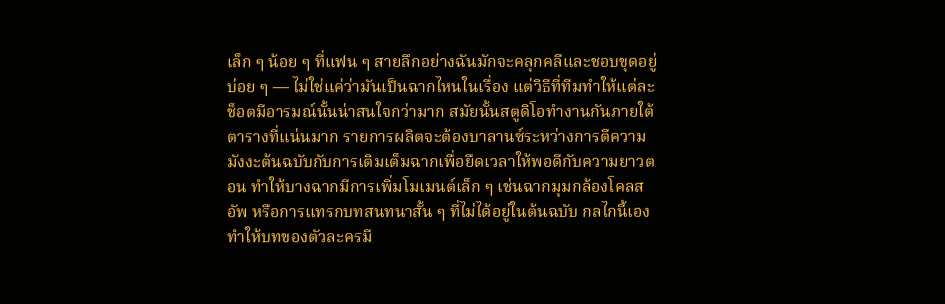เล็ก ๆ น้อย ๆ ที่แฟน ๆ สายลึกอย่างฉันมักจะคลุกคลีและชอบขุดอยู่บ่อย ๆ — ไม่ใช่แค่ว่ามันเป็นฉากไหนในเรื่อง แต่วิธีที่ทีมทำให้แต่ละช็อตมีอารมณ์นั้นน่าสนใจกว่ามาก สมัยนั้นสตูดิโอทำงานกันภายใต้ตารางที่แน่นมาก รายการผลิตจะต้องบาลานซ์ระหว่างการตีความมังงะต้นฉบับกับการเติมเต็มฉากเพื่อยืดเวลาให้พอดีกับความยาวตอน ทำให้บางฉากมีการเพิ่มโมเมนต์เล็ก ๆ เช่นฉากมุมกล้องโคลสอัพ หรือการแทรกบทสนทนาสั้น ๆ ที่ไม่ได้อยู่ในต้นฉบับ กลไกนี้เองทำให้บทของตัวละครมี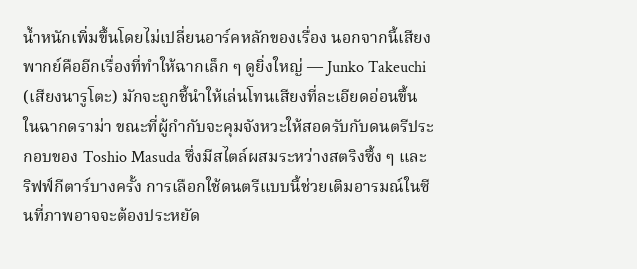น้ำหนักเพิ่มขึ้นโดยไม่เปลี่ยนอาร์คหลักของเรื่อง นอกจากนี้เสียงพากย์คืออีกเรื่องที่ทำให้ฉากเล็ก ๆ ดูยิ่งใหญ่ — Junko Takeuchi (เสียงนารูโตะ) มักจะถูกชี้นำให้เล่นโทนเสียงที่ละเอียดอ่อนขึ้นในฉากดราม่า ขณะที่ผู้กำกับจะคุมจังหวะให้สอดรับกับดนตรีประกอบของ Toshio Masuda ซึ่งมีสไตล์ผสมระหว่างสตริงซึ้ง ๆ และริฟฟ์กีตาร์บางครั้ง การเลือกใช้ดนตรีแบบนี้ช่วยเติมอารมณ์ในซีนที่ภาพอาจจะต้องประหยัด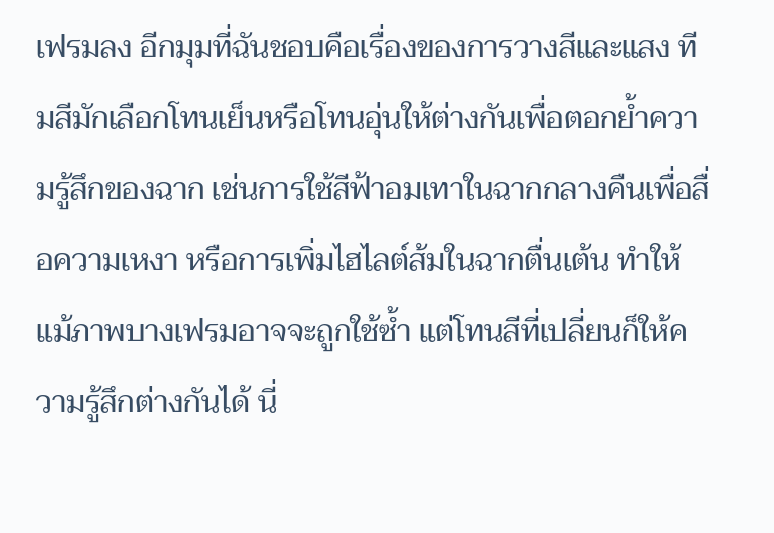เฟรมลง อีกมุมที่ฉันชอบคือเรื่องของการวางสีและแสง ทีมสีมักเลือกโทนเย็นหรือโทนอุ่นให้ต่างกันเพื่อตอกย้ำความรู้สึกของฉาก เช่นการใช้สีฟ้าอมเทาในฉากกลางคืนเพื่อสื่อความเหงา หรือการเพิ่มไฮไลต์ส้มในฉากตื่นเต้น ทำให้แม้ภาพบางเฟรมอาจจะถูกใช้ซ้ำ แต่โทนสีที่เปลี่ยนก็ให้ความรู้สึกต่างกันได้ นี่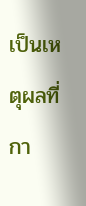เป็นเหตุผลที่กา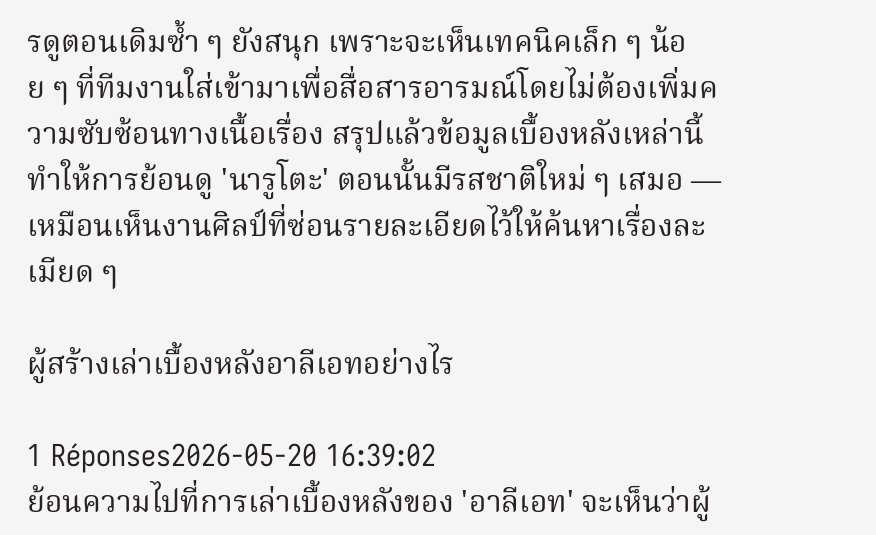รดูตอนเดิมซ้ำ ๆ ยังสนุก เพราะจะเห็นเทคนิคเล็ก ๆ น้อย ๆ ที่ทีมงานใส่เข้ามาเพื่อสื่อสารอารมณ์โดยไม่ต้องเพิ่มความซับซ้อนทางเนื้อเรื่อง สรุปแล้วข้อมูลเบื้องหลังเหล่านี้ทำให้การย้อนดู 'นารูโตะ' ตอนนั้นมีรสชาติใหม่ ๆ เสมอ — เหมือนเห็นงานศิลป์ที่ซ่อนรายละเอียดไว้ให้ค้นหาเรื่องละเมียด ๆ

ผู้สร้างเล่าเบื้องหลังอาลีเอทอย่างไร

1 Réponses2026-05-20 16:39:02
ย้อนความไปที่การเล่าเบื้องหลังของ 'อาลีเอท' จะเห็นว่าผู้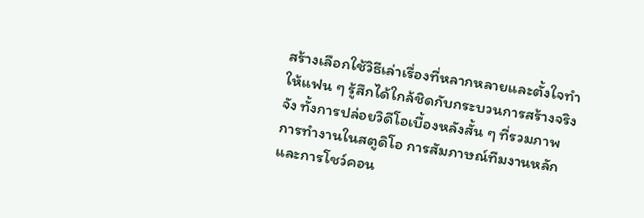สร้างเลือกใช้วิธีเล่าเรื่องที่หลากหลายและตั้งใจทำให้แฟน ๆ รู้สึกได้ใกล้ชิดกับกระบวนการสร้างจริงจัง ทั้งการปล่อยวิดีโอเบื้องหลังสั้น ๆ ที่รวมภาพการทำงานในสตูดิโอ การสัมภาษณ์ทีมงานหลัก และการโชว์คอน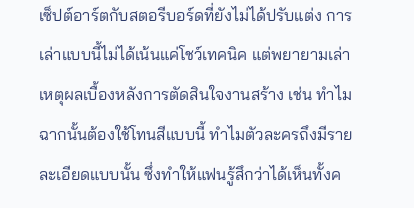เซ็ปต์อาร์ตกับสตอรีบอร์ดที่ยังไม่ได้ปรับแต่ง การเล่าแบบนี้ไม่ได้เน้นแค่โชว์เทคนิค แต่พยายามเล่าเหตุผลเบื้องหลังการตัดสินใจงานสร้าง เช่น ทำไมฉากนั้นต้องใช้โทนสีแบบนี้ ทำไมตัวละครถึงมีรายละเอียดแบบนั้น ซึ่งทำให้แฟนรู้สึกว่าได้เห็นทั้งค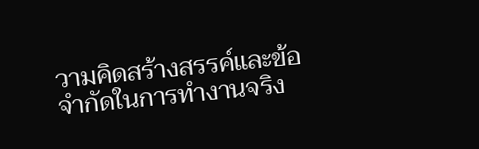วามคิดสร้างสรรค์และข้อจำกัดในการทำงานจริง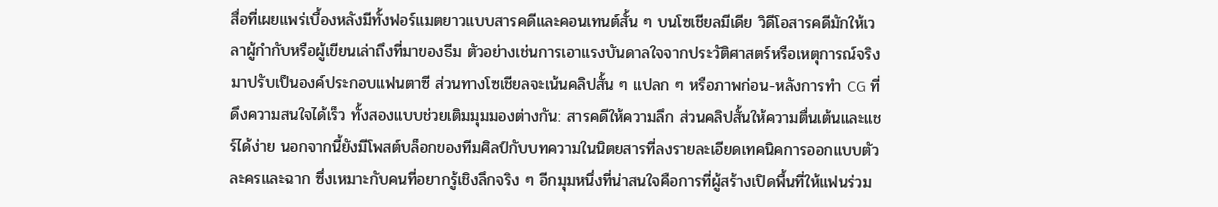สื่อที่เผยแพร่เบื้องหลังมีทั้งฟอร์แมตยาวแบบสารคดีและคอนเทนต์สั้น ๆ บนโซเชียลมีเดีย วิดีโอสารคดีมักให้เวลาผู้กำกับหรือผู้เขียนเล่าถึงที่มาของธีม ตัวอย่างเช่นการเอาแรงบันดาลใจจากประวัติศาสตร์หรือเหตุการณ์จริงมาปรับเป็นองค์ประกอบแฟนตาซี ส่วนทางโซเชียลจะเน้นคลิปสั้น ๆ แปลก ๆ หรือภาพก่อน-หลังการทำ CG ที่ดึงความสนใจได้เร็ว ทั้งสองแบบช่วยเติมมุมมองต่างกัน: สารคดีให้ความลึก ส่วนคลิปสั้นให้ความตื่นเต้นและแชร์ได้ง่าย นอกจากนี้ยังมีโพสต์บล็อกของทีมศิลป์กับบทความในนิตยสารที่ลงรายละเอียดเทคนิคการออกแบบตัวละครและฉาก ซึ่งเหมาะกับคนที่อยากรู้เชิงลึกจริง ๆ อีกมุมหนึ่งที่น่าสนใจคือการที่ผู้สร้างเปิดพื้นที่ให้แฟนร่วม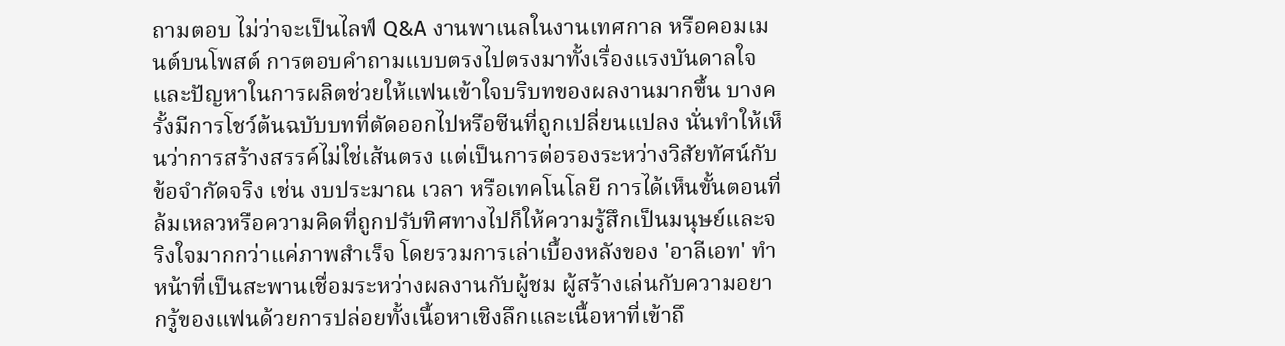ถามตอบ ไม่ว่าจะเป็นไลฟ์ Q&A งานพาเนลในงานเทศกาล หรือคอมเมนต์บนโพสต์ การตอบคำถามแบบตรงไปตรงมาทั้งเรื่องแรงบันดาลใจและปัญหาในการผลิตช่วยให้แฟนเข้าใจบริบทของผลงานมากขึ้น บางครั้งมีการโชว์ต้นฉบับบทที่ตัดออกไปหรือซีนที่ถูกเปลี่ยนแปลง นั่นทำให้เห็นว่าการสร้างสรรค์ไม่ใช่เส้นตรง แต่เป็นการต่อรองระหว่างวิสัยทัศน์กับข้อจำกัดจริง เช่น งบประมาณ เวลา หรือเทคโนโลยี การได้เห็นขั้นตอนที่ล้มเหลวหรือความคิดที่ถูกปรับทิศทางไปก็ให้ความรู้สึกเป็นมนุษย์และจริงใจมากกว่าแค่ภาพสำเร็จ โดยรวมการเล่าเบื้องหลังของ 'อาลีเอท' ทำหน้าที่เป็นสะพานเชื่อมระหว่างผลงานกับผู้ชม ผู้สร้างเล่นกับความอยากรู้ของแฟนด้วยการปล่อยทั้งเนื้อหาเชิงลึกและเนื้อหาที่เข้าถึ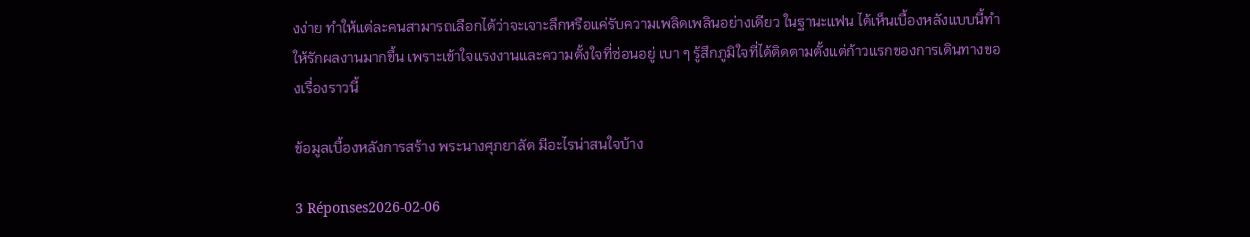งง่าย ทำให้แต่ละคนสามารถเลือกได้ว่าจะเจาะลึกหรือแค่รับความเพลิดเพลินอย่างเดียว ในฐานะแฟน ได้เห็นเบื้องหลังแบบนี้ทำให้รักผลงานมากขึ้น เพราะเข้าใจแรงงานและความตั้งใจที่ซ่อนอยู่ เบา ๆ รู้สึกภูมิใจที่ได้ติดตามตั้งแต่ก้าวแรกของการเดินทางของเรื่องราวนี้

ข้อมูลเบื้องหลังการสร้าง พระนางศุภยาลัต มีอะไรน่าสนใจบ้าง

3 Réponses2026-02-06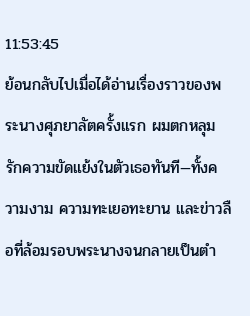11:53:45
ย้อนกลับไปเมื่อได้อ่านเรื่องราวของพระนางศุภยาลัตครั้งแรก ผมตกหลุมรักความขัดแย้งในตัวเธอทันที—ทั้งความงาม ความทะเยอทะยาน และข่าวลือที่ล้อมรอบพระนางจนกลายเป็นตำ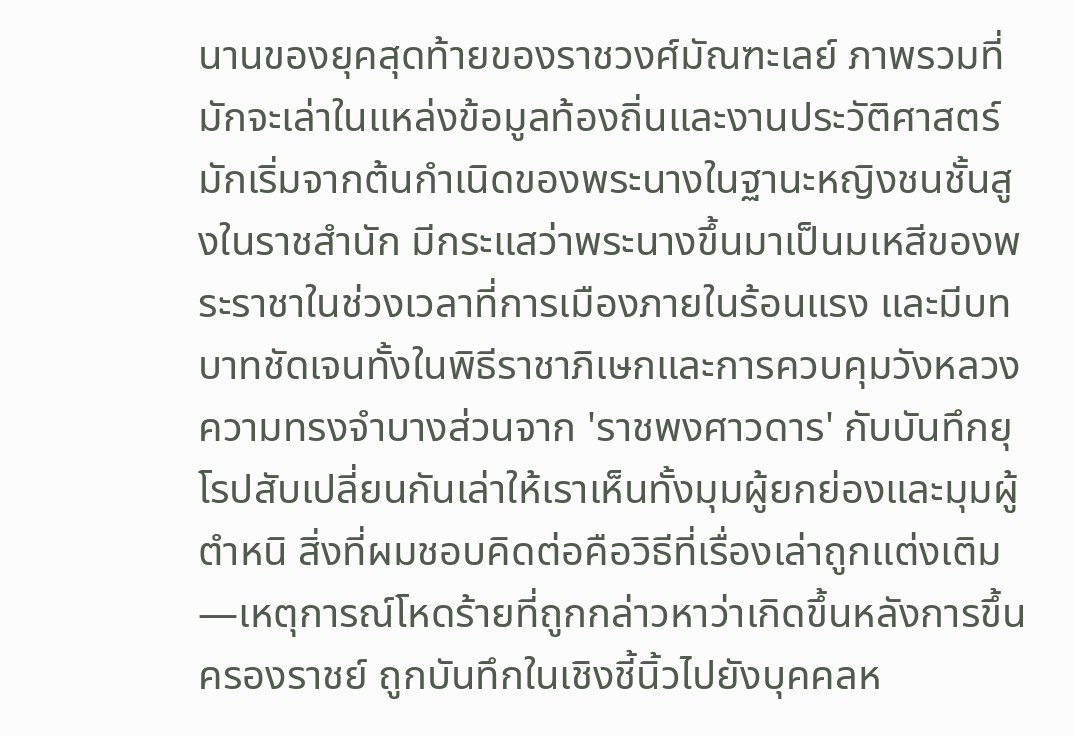นานของยุคสุดท้ายของราชวงศ์มัณฑะเลย์ ภาพรวมที่มักจะเล่าในแหล่งข้อมูลท้องถิ่นและงานประวัติศาสตร์มักเริ่มจากต้นกำเนิดของพระนางในฐานะหญิงชนชั้นสูงในราชสำนัก มีกระแสว่าพระนางขึ้นมาเป็นมเหสีของพระราชาในช่วงเวลาที่การเมืองภายในร้อนแรง และมีบทบาทชัดเจนทั้งในพิธีราชาภิเษกและการควบคุมวังหลวง ความทรงจำบางส่วนจาก 'ราชพงศาวดาร' กับบันทึกยุโรปสับเปลี่ยนกันเล่าให้เราเห็นทั้งมุมผู้ยกย่องและมุมผู้ตำหนิ สิ่งที่ผมชอบคิดต่อคือวิธีที่เรื่องเล่าถูกแต่งเติม—เหตุการณ์โหดร้ายที่ถูกกล่าวหาว่าเกิดขึ้นหลังการขึ้นครองราชย์ ถูกบันทึกในเชิงชี้นิ้วไปยังบุคคลห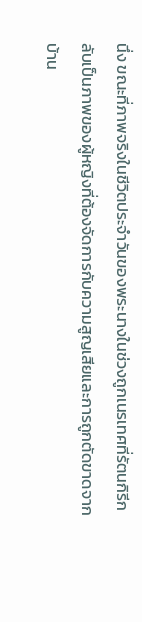นึ่ง ขณะที่ภาพจริงในชีวิตประจำวันของพระนางในช่วงถูกเนรเทศที่รัตนกิรีกลับเป็นภาพของผู้หญิงที่ต้องจัดการกับความสูญเสียและการถูกตัดขาดจากบ้าน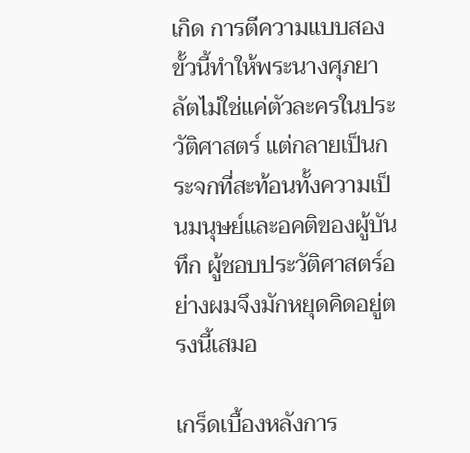เกิด การตีความแบบสองขั้วนี้ทำให้พระนางศุภยาลัตไม่ใช่แค่ตัวละครในประวัติศาสตร์ แต่กลายเป็นกระจกที่สะท้อนทั้งความเป็นมนุษย์และอคติของผู้บันทึก ผู้ชอบประวัติศาสตร์อย่างผมจึงมักหยุดคิดอยู่ตรงนี้เสมอ

เกร็ดเบื้องหลังการ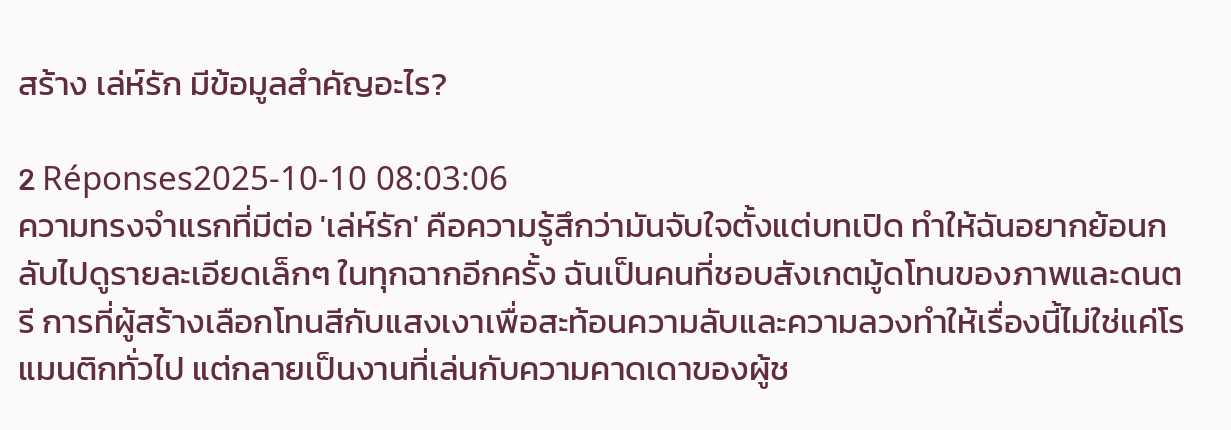สร้าง เล่ห์รัก มีข้อมูลสำคัญอะไร?

2 Réponses2025-10-10 08:03:06
ความทรงจำแรกที่มีต่อ 'เล่ห์รัก' คือความรู้สึกว่ามันจับใจตั้งแต่บทเปิด ทำให้ฉันอยากย้อนกลับไปดูรายละเอียดเล็กๆ ในทุกฉากอีกครั้ง ฉันเป็นคนที่ชอบสังเกตมู้ดโทนของภาพและดนตรี การที่ผู้สร้างเลือกโทนสีกับแสงเงาเพื่อสะท้อนความลับและความลวงทำให้เรื่องนี้ไม่ใช่แค่โรแมนติกทั่วไป แต่กลายเป็นงานที่เล่นกับความคาดเดาของผู้ช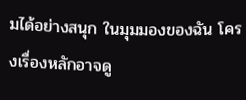มได้อย่างสนุก ในมุมมองของฉัน โครงเรื่องหลักอาจดู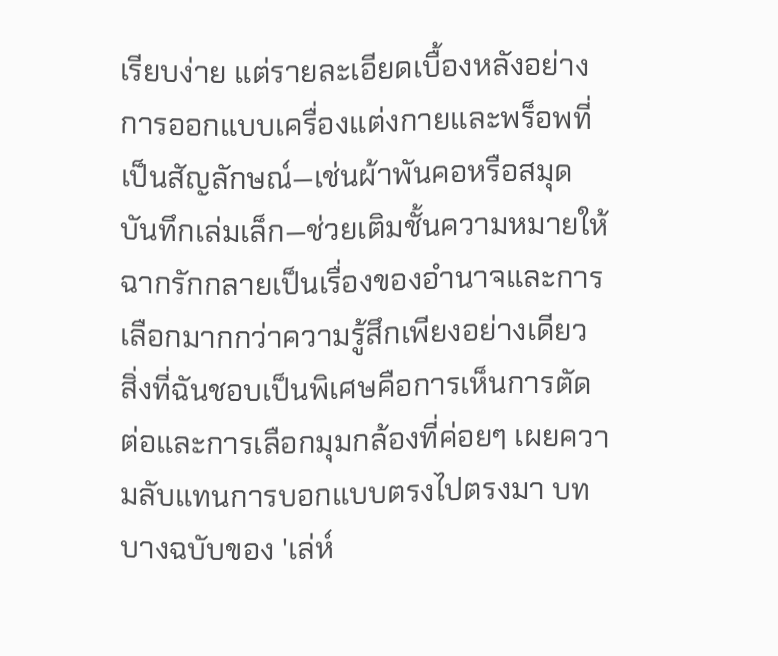เรียบง่าย แต่รายละเอียดเบื้องหลังอย่างการออกแบบเครื่องแต่งกายและพร็อพที่เป็นสัญลักษณ์—เช่นผ้าพันคอหรือสมุดบันทึกเล่มเล็ก—ช่วยเติมชั้นความหมายให้ฉากรักกลายเป็นเรื่องของอำนาจและการเลือกมากกว่าความรู้สึกเพียงอย่างเดียว สิ่งที่ฉันชอบเป็นพิเศษคือการเห็นการตัดต่อและการเลือกมุมกล้องที่ค่อยๆ เผยความลับแทนการบอกแบบตรงไปตรงมา บทบางฉบับของ 'เล่ห์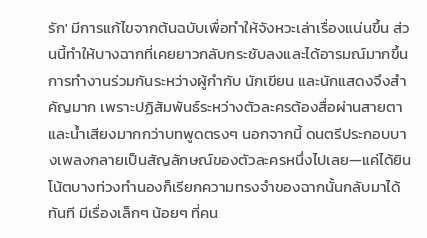รัก' มีการแก้ไขจากต้นฉบับเพื่อทำให้จังหวะเล่าเรื่องแน่นขึ้น ส่วนนี้ทำให้บางฉากที่เคยยาวกลับกระชับลงและได้อารมณ์มากขึ้น การทำงานร่วมกันระหว่างผู้กำกับ นักเขียน และนักแสดงจึงสำคัญมาก เพราะปฏิสัมพันธ์ระหว่างตัวละครต้องสื่อผ่านสายตาและน้ำเสียงมากกว่าบทพูดตรงๆ นอกจากนี้ ดนตรีประกอบบางเพลงกลายเป็นสัญลักษณ์ของตัวละครหนึ่งไปเลย—แค่ได้ยินโน้ตบางท่วงทำนองก็เรียกความทรงจำของฉากนั้นกลับมาได้ทันที มีเรื่องเล็กๆ น้อยๆ ที่คน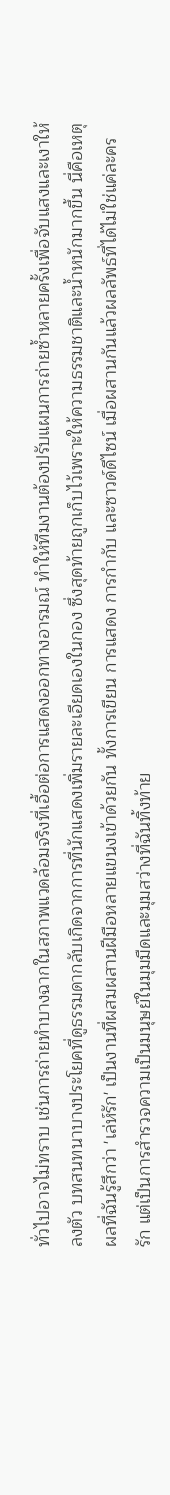ทั่วไปอาจไม่ทราบ เช่นการถ่ายทำบางฉากในสภาพแวดล้อมจริงที่เอื้อต่อการแสดงออกทางอารมณ์ ทำให้ทีมงานต้องปรับแผนการถ่ายซ้ำหลายครั้งเพื่อจับแสงและเงาให้ลงตัว บทสนทนาบางประโยคที่ดูธรรมดากลับเกิดจากการที่นักแสดงเพิ่มรายละเอียดเองในกอง ซึ่งสุดท้ายถูกเก็บไว้เพราะให้ความธรรมชาติและน้ำหนักมากขึ้น นี่คือเหตุผลที่ฉันรู้สึกว่า 'เล่ห์รัก' เป็นงานที่ผสมผสานฝีมือหลายแขนงเข้าด้วยกัน ทั้งการเขียน การแสดง การกำกับ และซาวด์ดีไซน์ เมื่อผสานกันแล้วผลลัพธ์ที่ได้ไม่ใช่แค่ละครรัก แต่เป็นการสำรวจความเป็นมนุษย์ในมุมมืดและมุมสว่างที่ฉันทิ้งท้าย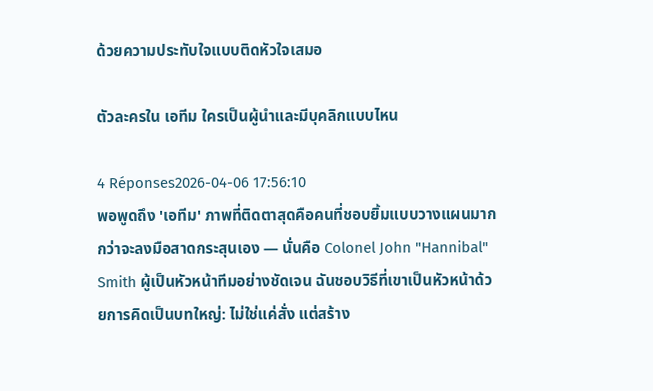ด้วยความประทับใจแบบติดหัวใจเสมอ

ตัวละครใน เอทีม ใครเป็นผู้นำและมีบุคลิกแบบไหน

4 Réponses2026-04-06 17:56:10
พอพูดถึง 'เอทีม' ภาพที่ติดตาสุดคือคนที่ชอบยิ้มแบบวางแผนมากกว่าจะลงมือสาดกระสุนเอง — นั่นคือ Colonel John "Hannibal" Smith ผู้เป็นหัวหน้าทีมอย่างชัดเจน ฉันชอบวิธีที่เขาเป็นหัวหน้าด้วยการคิดเป็นบทใหญ่: ไม่ใช่แค่สั่ง แต่สร้าง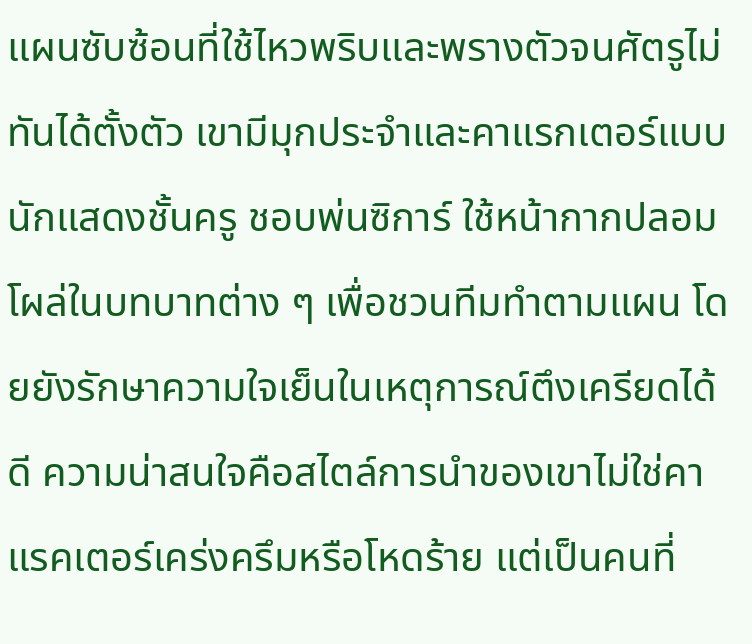แผนซับซ้อนที่ใช้ไหวพริบและพรางตัวจนศัตรูไม่ทันได้ตั้งตัว เขามีมุกประจำและคาแรกเตอร์แบบนักแสดงชั้นครู ชอบพ่นซิการ์ ใช้หน้ากากปลอม โผล่ในบทบาทต่าง ๆ เพื่อชวนทีมทำตามแผน โดยยังรักษาความใจเย็นในเหตุการณ์ตึงเครียดได้ดี ความน่าสนใจคือสไตล์การนำของเขาไม่ใช่คาแรคเตอร์เคร่งครึมหรือโหดร้าย แต่เป็นคนที่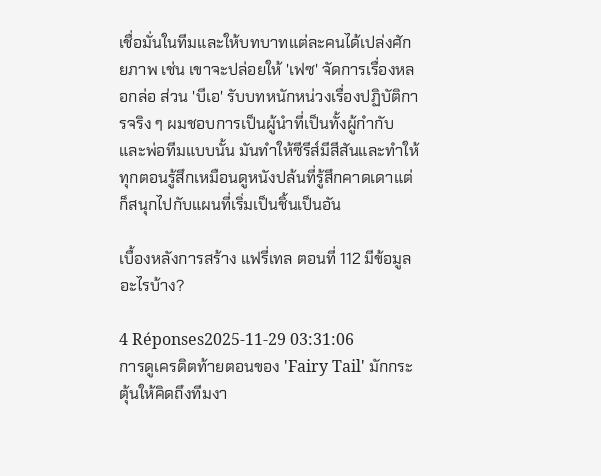เชื่อมั่นในทีมและให้บทบาทแต่ละคนได้เปล่งศักยภาพ เช่น เขาจะปล่อยให้ 'เฟซ' จัดการเรื่องหลอกล่อ ส่วน 'บีเอ' รับบทหนักหน่วงเรื่องปฏิบัติการจริง ๆ ผมชอบการเป็นผู้นำที่เป็นทั้งผู้กำกับและพ่อทีมแบบนั้น มันทำให้ซีรีส์มีสีสันและทำให้ทุกตอนรู้สึกเหมือนดูหนังปล้นที่รู้สึกคาดเดาแต่ก็สนุกไปกับแผนที่เริ่มเป็นชิ้นเป็นอัน

เบื้องหลังการสร้าง แฟรี่เทล ตอนที่ 112 มีข้อมูลอะไรบ้าง?

4 Réponses2025-11-29 03:31:06
การดูเครดิตท้ายตอนของ 'Fairy Tail' มักกระตุ้นให้คิดถึงทีมงา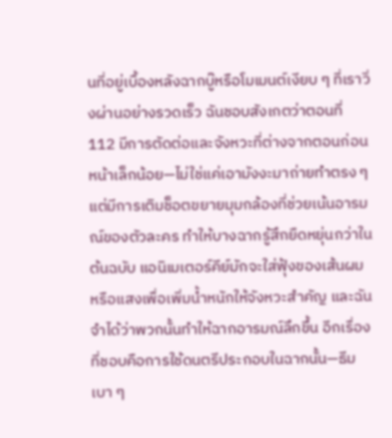นที่อยู่เบื้องหลังฉากบู๊หรือโมเมนต์เงียบ ๆ ที่เราวิ่งผ่านอย่างรวดเร็ว ฉันชอบสังเกตว่าตอนที่ 112 มีการตัดต่อและจังหวะที่ต่างจากตอนก่อนหน้าเล็กน้อย—ไม่ใช่แค่เอามังงะมาถ่ายทำตรง ๆ แต่มีการเติมช็อตขยายมุมกล้องที่ช่วยเน้นอารมณ์ของตัวละคร ทำให้บางฉากรู้สึกยืดหยุ่นกว่าในต้นฉบับ แอนิเมเตอร์คีย์มักจะใส่ฟุ้งของเส้นผมหรือแสงเพื่อเพิ่มน้ำหนักให้จังหวะสำคัญ และฉันจำได้ว่าพวกนั้นทำให้ฉากอารมณ์ลึกขึ้น อีกเรื่องที่ชอบคือการใช้ดนตรีประกอบในฉากนั้น—ธีมเบา ๆ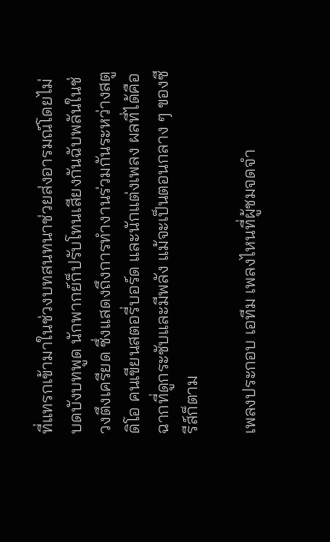ที่แทรกเข้ามาในช่วงบทสนทนาช่วยส่งอารมณ์โดยไม่บดบังบทพูด นักพากย์ก็ปรับโทนเสียงกันฉับพลันในช่วงตึงเครียด ซึ่งแสดงถึงการทำงานร่วมกันระหว่างสตูดิโอ คนเขียนสตอรี่บอร์ด และนักแต่งเพลง ผลที่ได้คือฉากที่ดูกระชับและมีพลัง แม้จะเป็นตอนกลาง ๆ ของซีรีส์ก็ตาม

เพลงประกอบ เอทีม เพลงไหนที่ผู้ชมจดจำ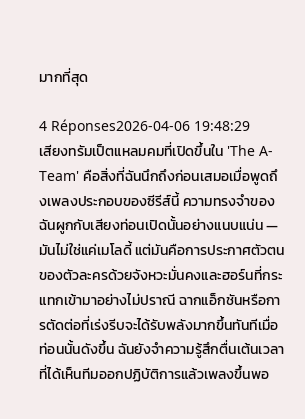มากที่สุด

4 Réponses2026-04-06 19:48:29
เสียงทรัมเป็ตแหลมคมที่เปิดขึ้นใน 'The A-Team' คือสิ่งที่ฉันนึกถึงก่อนเสมอเมื่อพูดถึงเพลงประกอบของซีรีส์นี้ ความทรงจำของฉันผูกกับเสียงท่อนเปิดนั้นอย่างแนบแน่น — มันไม่ใช่แค่เมโลดี้ แต่มันคือการประกาศตัวตนของตัวละครด้วยจังหวะมั่นคงและฮอร์นที่กระแทกเข้ามาอย่างไม่ปราณี ฉากแอ็กชันหรือการตัดต่อที่เร่งรีบจะได้รับพลังมากขึ้นทันทีเมื่อท่อนนั้นดังขึ้น ฉันยังจำความรู้สึกตื่นเต้นเวลาที่ได้เห็นทีมออกปฏิบัติการแล้วเพลงขึ้นพอ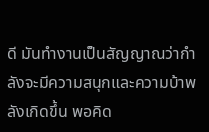ดี มันทำงานเป็นสัญญาณว่ากำลังจะมีความสนุกและความบ้าพลังเกิดขึ้น พอคิด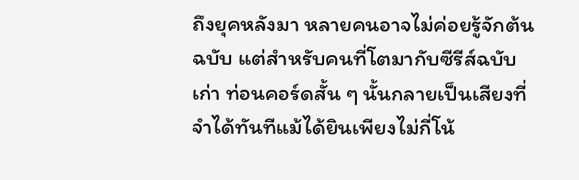ถึงยุคหลังมา หลายคนอาจไม่ค่อยรู้จักต้นฉบับ แต่สำหรับคนที่โตมากับซีรีส์ฉบับเก่า ท่อนคอร์ดสั้น ๆ นั้นกลายเป็นเสียงที่จำได้ทันทีแม้ได้ยินเพียงไม่กี่โน้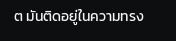ต มันติดอยู่ในความทรง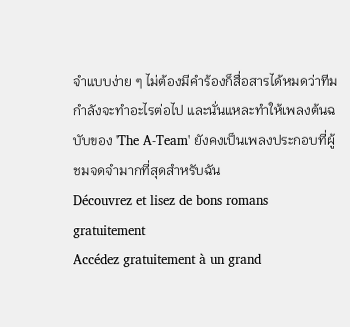จำแบบง่าย ๆ ไม่ต้องมีคำร้องก็สื่อสารได้หมดว่าทีมกำลังจะทำอะไรต่อไป และนั่นแหละทำให้เพลงต้นฉบับของ 'The A-Team' ยังคงเป็นเพลงประกอบที่ผู้ชมจดจำมากที่สุดสำหรับฉัน
Découvrez et lisez de bons romans gratuitement
Accédez gratuitement à un grand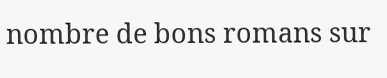nombre de bons romans sur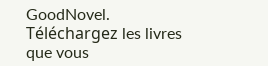GoodNovel. Téléchargez les livres que vous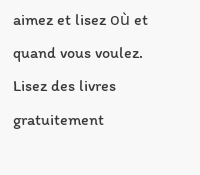aimez et lisez où et quand vous voulez.
Lisez des livres gratuitement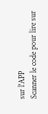sur l'APP
Scanner le code pour lire sur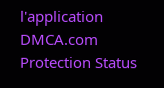l'application
DMCA.com Protection Status